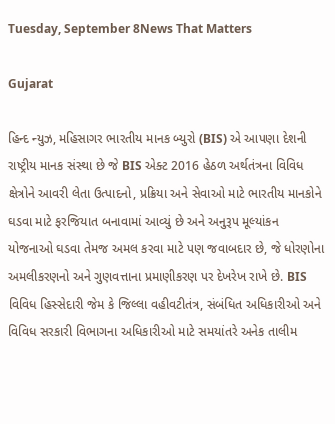Tuesday, September 8News That Matters

Gujarat

હિન્દ ન્યુઝ, મહિસાગર ભારતીય માનક બ્યુરો (BIS) એ આપણા દેશની રાષ્ટ્રીય માનક સંસ્થા છે જે BIS એક્ટ 2016 હેઠળ અર્થતંત્રના વિવિધ ક્ષેત્રોને આવરી લેતા ઉત્પાદનો, પ્રક્રિયા અને સેવાઓ માટે ભારતીય માનકોને ઘડવા માટે ફરજિયાત બનાવામાં આવ્યું છે અને અનુરૂપ મૂલ્યાંકન યોજનાઓ ઘડવા તેમજ અમલ કરવા માટે પણ જવાબદાર છે, જે ધોરણોના અમલીકરણનો અને ગુણવત્તાના પ્રમાણીકરણ પર દેખરેખ રાખે છે. BIS વિવિધ હિસ્સેદારી જેમ કે જિલ્લા વહીવટીતંત્ર, સંબંધિત અધિકારીઓ અને વિવિધ સરકારી વિભાગના અધિકારીઓ માટે સમયાંતરે અનેક તાલીમ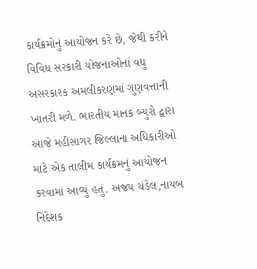કાર્યક્રમોનું આયોજન કરે છે, જેથી કરીને વિવિધ સરકારી યોજનાઓનાં વધુ અસરકારક અમલીકરણમાં ગુણવત્તાની ખાતરી મળે. ભારતીય માનક બ્યુરો દ્વારા આજે મહીસાગર જિલ્લાના અધિકારીઓ માટે એક તાલીમ કાર્યક્રમનું આયોજન કરવામાં આવ્યું હતું. અજય ચંડેલ,નાયબ નિદેશક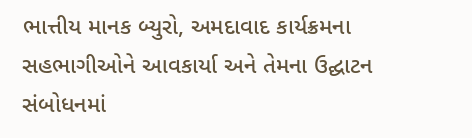ભાત્તીય માનક બ્યુરો, અમદાવાદ કાર્યક્રમના સહભાગીઓને આવકાર્યા અને તેમના ઉદ્ઘાટન સંબોધનમાં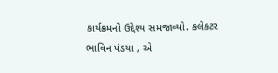કાર્યક્રમનો ઉદ્દેશ્ય સમજાવ્યો. કલેકટર ભાવિન પંડયા , એ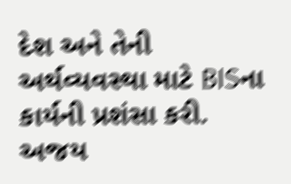દેશ અને તેની અર્થવ્યવસ્થા માટે BISના કાર્યની પ્રશંસા કરી. અજય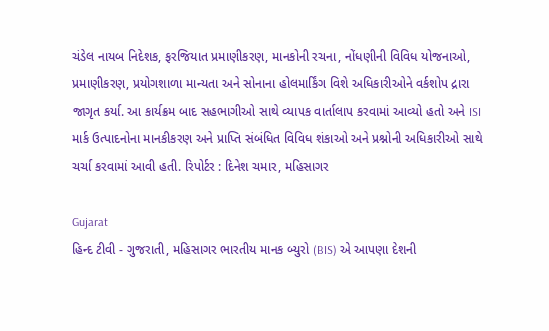ચંડેલ નાયબ નિદેશક, ફરજિયાત પ્રમાણીકરણ, માનકોની રચના, નોંધણીની વિવિધ યોજનાઓ, પ્રમાણીકરણ, પ્રયોગશાળા માન્યતા અને સોનાના હોલમાર્કિંગ વિશે અધિકારીઓને વર્કશોપ દ્રારા જાગૃત કર્યા. આ કાર્યક્રમ બાદ સહભાગીઓ સાથે વ્યાપક વાર્તાલાપ કરવામાં આવ્યો હતો અને ISI માર્ક ઉત્પાદનોના માનકીકરણ અને પ્રાપ્તિ સંબંધિત વિવિધ શંકાઓ અને પ્રશ્નોની અધિકારીઓ સાથે ચર્ચા કરવામાં આવી હતી. રિપોર્ટર : દિનેશ ચમાર, મહિસાગર

Gujarat
હિન્દ ટીવી - ગુજરાતી, મહિસાગર ભારતીય માનક બ્યુરો (BIS) એ આપણા દેશની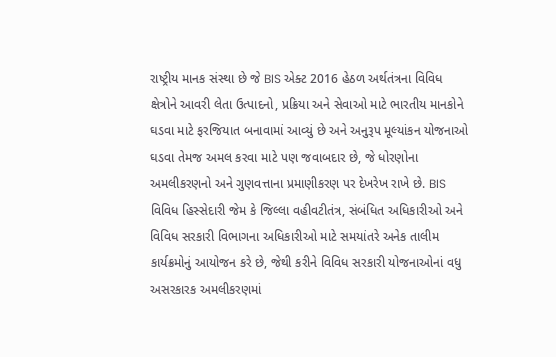રાષ્ટ્રીય માનક સંસ્થા છે જે BIS એક્ટ 2016 હેઠળ અર્થતંત્રના વિવિધ ક્ષેત્રોને આવરી લેતા ઉત્પાદનો, પ્રક્રિયા અને સેવાઓ માટે ભારતીય માનકોને ઘડવા માટે ફરજિયાત બનાવામાં આવ્યું છે અને અનુરૂપ મૂલ્યાંકન યોજનાઓ ઘડવા તેમજ અમલ કરવા માટે પણ જવાબદાર છે, જે ધોરણોના અમલીકરણનો અને ગુણવત્તાના પ્રમાણીકરણ પર દેખરેખ રાખે છે. BIS વિવિધ હિસ્સેદારી જેમ કે જિલ્લા વહીવટીતંત્ર, સંબંધિત અધિકારીઓ અને વિવિધ સરકારી વિભાગના અધિકારીઓ માટે સમયાંતરે અનેક તાલીમ કાર્યક્રમોનું આયોજન કરે છે, જેથી કરીને વિવિધ સરકારી યોજનાઓનાં વધુ અસરકારક અમલીકરણમાં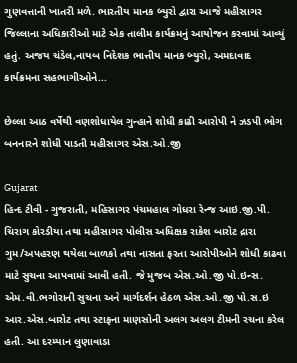ગુણવત્તાની ખાતરી મળે. ભારતીય માનક બ્યુરો દ્વારા આજે મહીસાગર જિલ્લાના અધિકારીઓ માટે એક તાલીમ કાર્યક્રમનું આયોજન કરવામાં આવ્યું હતું. અજય ચંડેલ,નાયબ નિદેશક ભાત્તીય માનક બ્યુરો, અમદાવાદ કાર્યક્રમના સહભાગીઓને...

છેલ્લા આઠ વર્ષેથી વણશોધાયેલ ગુન્હાને શોધી કાઢી આરોપી ને ઝડપી ભોગ બનનારને શોધી પાડતી મહીસાગર એસ.ઓ.જી

Gujarat
હિન્દ ટીવી - ગુજરાતી, મહિસાગર પંચમહાલ ગોધરા રેન્જ આઇ.જી.પી. ચિરાગ કોરડીયા તથા મહીસાગર પોલીસ અધિક્ષક રાકેશ બારોટ દ્રારા ગુમ/અપહરણ થયેલા બાળકો તથા નાસતા ફરતા આરોપીઓને શોધી કાઢવા માટે સુચના આપવામાં આવી હતી. જે મુજબ એસ.ઓ.જી પો.ઇન્સ. એમ.વી.ભગોરાની સુચના અને માર્ગદર્શન હેઠળ એસ.ઓ.જી પો.સ.ઇ આર.એસ.બારોટ તથા સ્ટાફના માણસોની અલગ અલગ ટીમની રચના કરેલ હતી. આ દરમ્યાન લુણાવાડા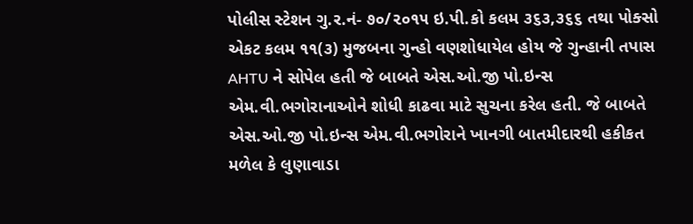પોલીસ સ્ટેશન ગુ.ર.નં- ૭૦/૨૦૧૫ ઇ.પી.કો કલમ ૩૬૩,૩૬૬ તથા પોક્સો એકટ કલમ ૧૧(૩) મુજબના ગુન્હો વણશોધાયેલ હોય જે ગુન્હાની તપાસ AHTU ને સોપેલ હતી જે બાબતે એસ.ઓ.જી પો.ઇન્સ એમ.વી.ભગોરાનાઓને શોધી કાઢવા માટે સુચના કરેલ હતી. જે બાબતે એસ.ઓ.જી પો.ઇન્સ એમ.વી.ભગોરાને ખાનગી બાતમીદારથી હકીકત મળેલ કે લુણાવાડા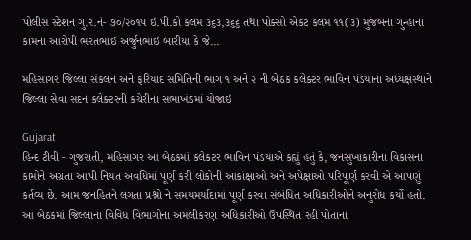પોલીસ સ્ટેશન ગુ.ર.નં- ૭૦/૨૦૧૫ ઇ.પી.કો કલમ ૩૬૩,૩૬૬ તથા પોક્સો એકટ કલમ ૧૧(૩) મુજબના ગુન્હાના કામના આરોપી ભરતભાઇ અર્જુનભાઇ બારીયા કે જે...

મહિસાગર જિલ્લા સંકલન અને ફરિયાદ સમિતિની ભાગ ૧ અને ૨ ની બેઠક કલેક્ટર ભાવિન પંડયાના અધ્યક્ષસ્થાને જિલ્લા સેવા સદન કલેક્ટરની કચેરીના સભાખંડમાં યોજાઇ

Gujarat
હિન્દ ટીવી - ગુજરાતી, મહિસાગર આ બેઠકમાં કલેકટર ભાવિન પંડયાએ કહ્યું હતું કે, જનસુખાકારીના વિકાસના કામોને અગ્રતા આપી નિયત અવધિમાં પૂર્ણ કરી લોકોની આકાંક્ષાઓ અને અપેક્ષાઓ પરિપૂર્ણ કરવી એ આપણું કર્તવ્ય છે. આમ જનહિતને લગતા પ્રશ્નો ને સમયમર્યાદામાં પૂર્ણ કરવા સંબંધિત અધિકારીઓને અનુરોધ કર્યો હતો. આ બેઠકમાં જિલ્લાના વિવિધ વિભાગોના અમલીકરણ અધિકારીઓ ઉપસ્થિત રહી પોતાના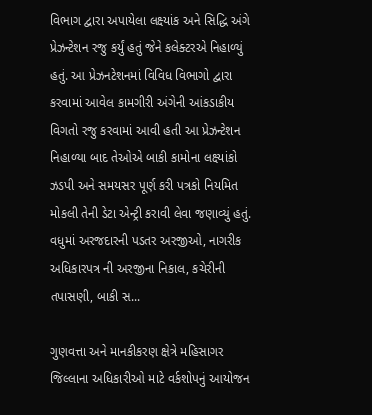વિભાગ દ્વારા અપાયેલા લક્ષ્યાંક અને સિદ્ધિ અંગે પ્રેઝન્ટેશન રજુ કર્યું હતું જેને કલેક્ટરએ નિહાળ્યું હતું. આ પ્રેઝનટેશનમાં વિવિધ વિભાગો દ્વારા કરવામાં આવેલ કામગીરી અંગેની આંકડાકીય વિગતો રજુ કરવામાં આવી હતી આ પ્રેઝન્ટેશન નિહાળ્યા બાદ તેઓએ બાકી કામોના લક્ષ્યાંકો ઝડપી અને સમયસર પૂર્ણ કરી પત્રકો નિયમિત મોકલી તેની ડેટા એન્ટ્રી કરાવી લેવા જણાવ્યું હતું. વધુમાં અરજદારની પડતર અરજીઓ, નાગરીક અધિકારપત્ર ની અરજીના નિકાલ, કચેરીની તપાસણી, બાકી સ...

ગુણવત્તા અને માનકીકરણ ક્ષેત્રે મહિસાગર જિલ્લાના અધિકારીઓ માટે વર્કશોપનું આયોજન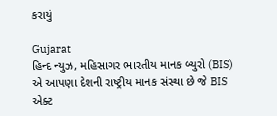કરાયું

Gujarat
હિન્દ ન્યુઝ, મહિસાગર ભારતીય માનક બ્યુરો (BIS) એ આપણા દેશની રાષ્ટ્રીય માનક સંસ્થા છે જે BIS એક્ટ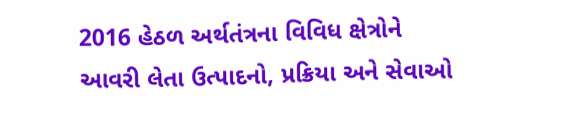2016 હેઠળ અર્થતંત્રના વિવિધ ક્ષેત્રોને આવરી લેતા ઉત્પાદનો, પ્રક્રિયા અને સેવાઓ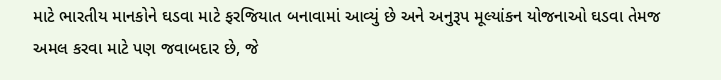માટે ભારતીય માનકોને ઘડવા માટે ફરજિયાત બનાવામાં આવ્યું છે અને અનુરૂપ મૂલ્યાંકન યોજનાઓ ઘડવા તેમજ અમલ કરવા માટે પણ જવાબદાર છે, જે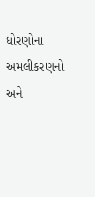ધોરણોના અમલીકરણનો અને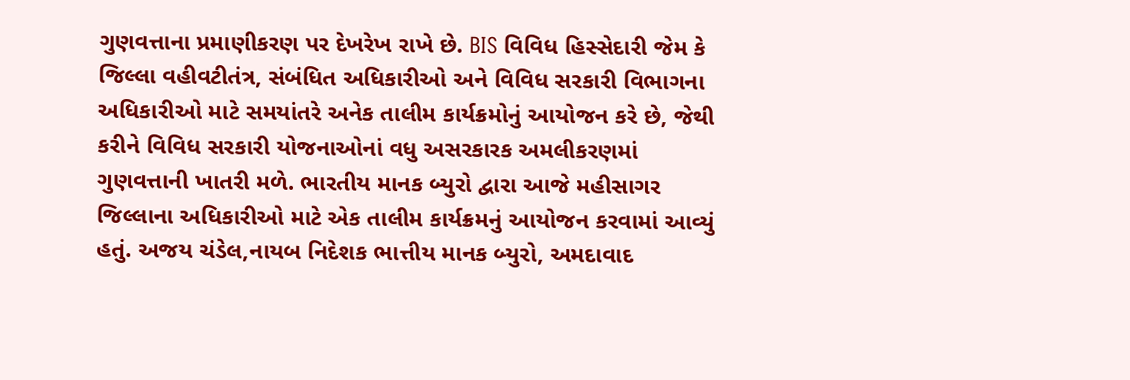ગુણવત્તાના પ્રમાણીકરણ પર દેખરેખ રાખે છે. BIS વિવિધ હિસ્સેદારી જેમ કે જિલ્લા વહીવટીતંત્ર, સંબંધિત અધિકારીઓ અને વિવિધ સરકારી વિભાગના અધિકારીઓ માટે સમયાંતરે અનેક તાલીમ કાર્યક્રમોનું આયોજન કરે છે, જેથી કરીને વિવિધ સરકારી યોજનાઓનાં વધુ અસરકારક અમલીકરણમાં ગુણવત્તાની ખાતરી મળે. ભારતીય માનક બ્યુરો દ્વારા આજે મહીસાગર જિલ્લાના અધિકારીઓ માટે એક તાલીમ કાર્યક્રમનું આયોજન કરવામાં આવ્યું હતું. અજય ચંડેલ,નાયબ નિદેશક ભાત્તીય માનક બ્યુરો, અમદાવાદ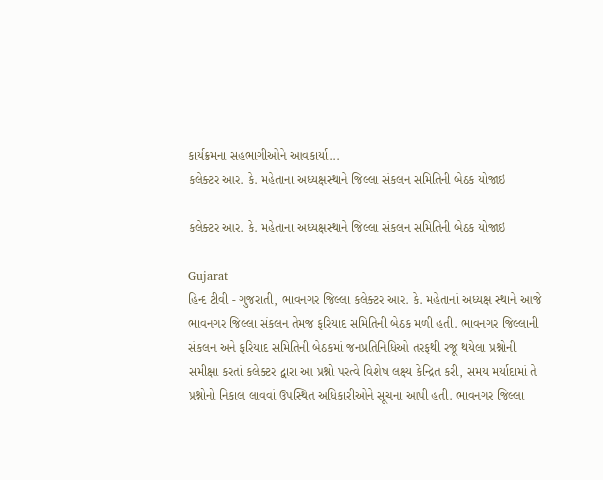કાર્યક્રમના સહભાગીઓને આવકાર્યા...
કલેક્ટર આર. કે. મહેતાના અધ્યક્ષસ્થાને જિલ્લા સંકલન સમિતિની બેઠક યોજાઇ

કલેક્ટર આર. કે. મહેતાના અધ્યક્ષસ્થાને જિલ્લા સંકલન સમિતિની બેઠક યોજાઇ

Gujarat
હિન્દ ટીવી - ગુજરાતી, ભાવનગર જિલ્લા કલેક્ટર આર. કે. મહેતાનાં અધ્યક્ષ સ્થાને આજે ભાવનગર જિલ્લા સંકલન તેમજ ફરિયાદ સમિતિની બેઠક મળી હતી. ભાવનગર જિલ્લાની સંકલન અને ફરિયાદ સમિતિની બેઠકમાં જનપ્રતિનિધિઓ તરફથી રજૂ થયેલા પ્રશ્નોની સમીક્ષા કરતાં કલેક્ટર દ્વારા આ પ્રશ્નો પરત્વે વિશેષ લક્ષ્ય કેન્દ્રિત કરી, સમય મર્યાદામાં તે પ્રશ્નોનો નિકાલ લાવવાં ઉપસ્થિત અધિકારીઓને સૂચના આપી હતી. ભાવનગર જિલ્લા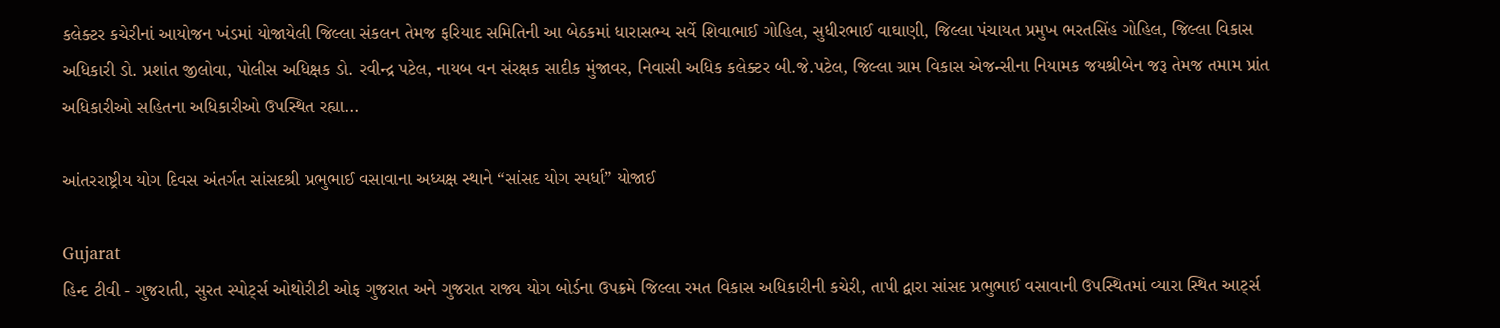કલેક્ટર કચેરીનાં આયોજન ખંડમાં યોજાયેલી જિલ્લા સંકલન તેમજ ફરિયાદ સમિતિની આ બેઠકમાં ધારાસભ્ય સર્વે શિવાભાઈ ગોહિલ, સુધીરભાઈ વાઘાણી, જિલ્લા પંચાયત પ્રમુખ ભરતસિંહ ગોહિલ, જિલ્લા વિકાસ અધિકારી ડો. પ્રશાંત જીલોવા, પોલીસ અધિક્ષક ડો. રવીન્દ્ર પટેલ, નાયબ વન સંરક્ષક સાદીક મુંજાવર, નિવાસી અધિક કલેક્ટર બી.જે.પટેલ, જિલ્લા ગ્રામ વિકાસ એજન્સીના નિયામક જયશ્રીબેન જરૂ તેમજ તમામ પ્રાંત અધિકારીઓ સહિતના અધિકારીઓ ઉપસ્થિત રહ્યા...

આંતરરાષ્ટ્રીય યોગ દિવસ અંતર્ગત સાંસદશ્રી પ્રભુભાઈ વસાવાના અધ્યક્ષ સ્થાને “સાંસદ યોગ સ્પર્ધા” યોજાઈ

Gujarat
હિન્દ ટીવી - ગુજરાતી, સુરત સ્પોર્ટ્સ ઓથોરીટી ઓફ ગુજરાત અને ગુજરાત રાજ્ય યોગ બોર્ડના ઉપક્રમે જિલ્લા રમત વિકાસ અધિકારીની કચેરી, તાપી દ્વારા સાંસદ પ્રભુભાઈ વસાવાની ઉપસ્થિતમાં વ્યારા સ્થિત આર્ટ્સ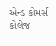એન્ડ કોમર્સ કોલેજ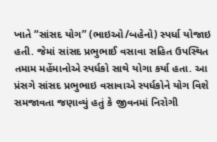ખાતે “સાંસદ યોગ” (ભાઇઓ/બહેનો) સ્પર્ધા યોજાઇ હતી. જેમાં સાંસદ પ્રભુભાઈ વસાવા સહિત ઉપસ્થિત તમામ મહેંમાનોએ સ્પર્ધકો સાથે યોગા કર્યા હતા. આ પ્રંસગે સાંસદ પ્રભુભાઇ વસાવાએ સ્પર્ધકોને યોગ વિશે સમજાવતા જણાવ્યું હતું કે જીવનમાં નિરોગી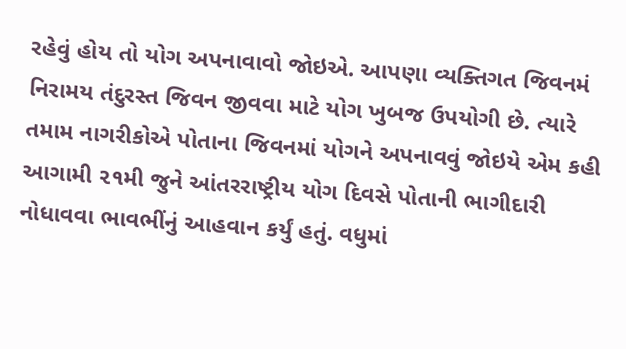રહેવું હોય તો યોગ અપનાવાવો જોઇએ. આપણા વ્યક્તિગત જિવનમં નિરામય તંદુરસ્ત જિવન જીવવા માટે યોગ ખુબજ ઉપયોગી છે. ત્યારે તમામ નાગરીકોએ પોતાના જિવનમાં યોગને અપનાવવું જોઇયે એમ કહી આગામી ૨૧મી જુને આંતરરાષ્ટ્રીય યોગ દિવસે પોતાની ભાગીદારી નોધાવવા ભાવભીંનું આહવાન કર્યું હતું. વધુમાં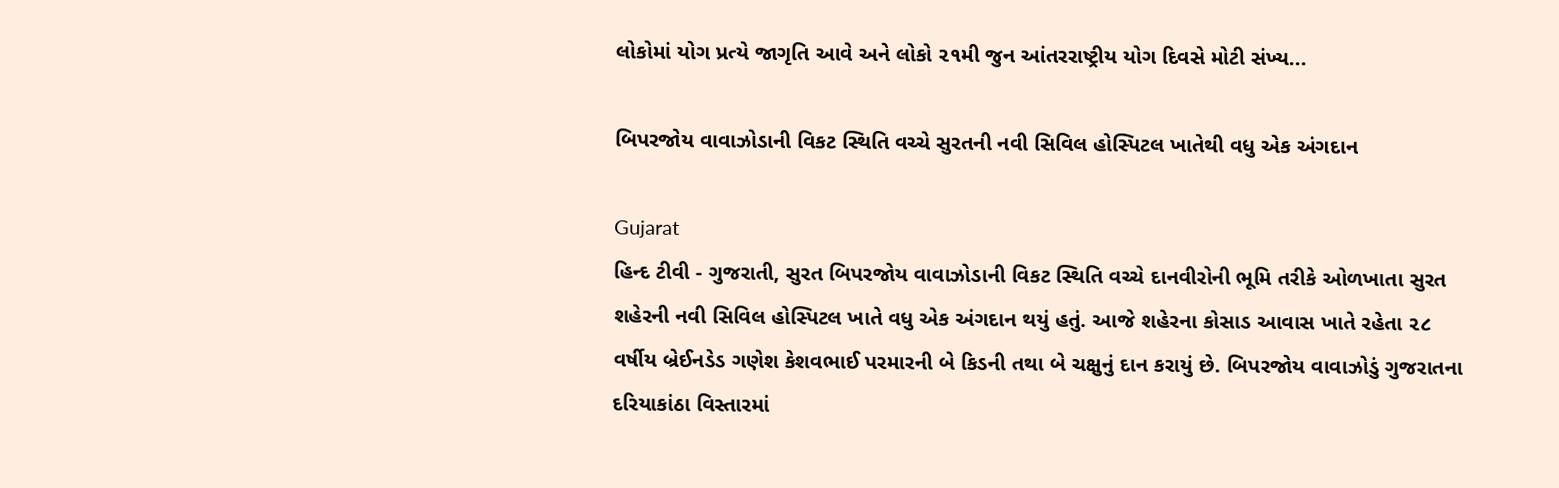લોકોમાં યોગ પ્રત્યે જાગૃતિ આવે અને લોકો ૨૧મી જુન આંતરરાષ્ટ્રીય યોગ દિવસે મોટી સંખ્ય...

બિપરજોય વાવાઝોડાની વિકટ સ્થિતિ વચ્ચે સુરતની નવી સિવિલ હોસ્પિટલ ખાતેથી વધુ એક અંગદાન

Gujarat
હિન્દ ટીવી - ગુજરાતી, સુરત બિપરજોય વાવાઝોડાની વિકટ સ્થિતિ વચ્ચે દાનવીરોની ભૂમિ તરીકે ઓળખાતા સુરત શહેરની નવી સિવિલ હોસ્પિટલ ખાતે વધુ એક અંગદાન થયું હતું. આજે શહેરના કોસાડ આવાસ ખાતે રહેતા ૨૮ વર્ષીય બ્રેઈનડેડ ગણેશ કેશવભાઈ પરમારની બે કિડની તથા બે ચક્ષુનું દાન કરાયું છે. બિપરજોય વાવાઝોડું ગુજરાતના દરિયાકાંઠા વિસ્તારમાં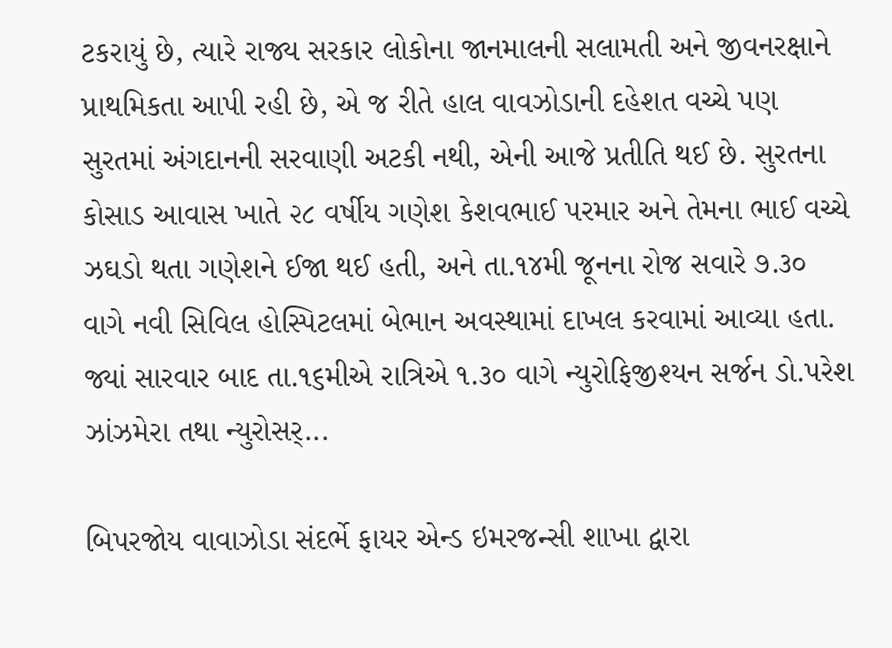ટકરાયું છે, ત્યારે રાજ્ય સરકાર લોકોના જાનમાલની સલામતી અને જીવનરક્ષાને પ્રાથમિકતા આપી રહી છે, એ જ રીતે હાલ વાવઝોડાની દહેશત વચ્ચે પણ સુરતમાં અંગદાનની સરવાણી અટકી નથી, એની આજે પ્રતીતિ થઈ છે. સુરતના કોસાડ આવાસ ખાતે ૨૮ વર્ષીય ગણેશ કેશવભાઈ પરમાર અને તેમના ભાઈ વચ્ચે ઝઘડો થતા ગણેશને ઈજા થઈ હતી, અને તા.૧૪મી જૂનના રોજ સવારે ૭.૩૦ વાગે નવી સિવિલ હોસ્પિટલમાં બેભાન અવસ્થામાં દાખલ કરવામાં આવ્યા હતા. જ્યાં સારવાર બાદ તા.૧૬મીએ રાત્રિએ ૧.૩૦ વાગે ન્યુરોફિજીશ્યન સર્જન ડો.પરેશ ઝાંઝમેરા તથા ન્યુરોસર્...

બિપરજોય વાવાઝોડા સંદર્ભે ફાયર એન્ડ ઇમરજન્સી શાખા દ્વારા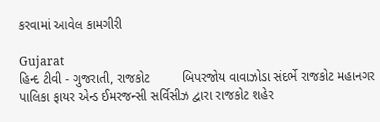કરવામાં આવેલ કામગીરી

Gujarat
હિન્દ ટીવી - ગુજરાતી, રાજકોટ         બિપરજોય વાવાઝોડા સંદર્ભે રાજકોટ મહાનગર પાલિકા ફાયર એન્ડ ઈમરજન્સી સર્વિસીઝ દ્વારા રાજકોટ શહેર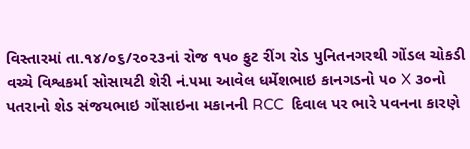વિસ્તારમાં તા.૧૪/૦૬/૨૦૨૩નાં રોજ ૧૫૦ ફુટ રીંગ રોડ પુનિતનગરથી ગોંડલ ચોકડી વચ્ચે વિશ્વકર્મા સોસાયટી શેરી નં.૫મા આવેલ ધર્મેશભાઇ કાનગડનો ૫૦ X ૩૦નો પતરાનો શેડ સંજયભાઇ ગોંસાઇના મકાનની RCC  દિવાલ પર ભારે પવનના કારણે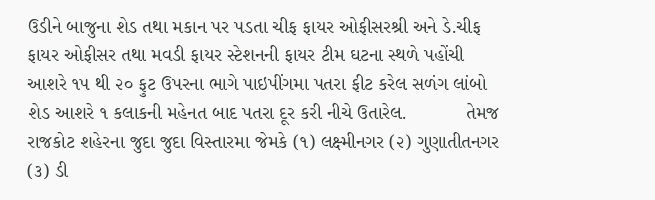ઉડીને બાજુના શેડ તથા મકાન પર પડતા ચીફ ફાયર ઓફીસરશ્રી અને ડે.ચીફ ફાયર ઓફીસર તથા મવડી ફાયર સ્ટેશનની ફાયર ટીમ ઘટના સ્થળે પહોંચી આશરે ૧૫ થી ૨૦ ફુટ ઉપરના ભાગે પાઇપીંગમા પતરા ફીટ કરેલ સળંગ લાંબો શેડ આશરે ૧ કલાકની મહેનત બાદ પતરા દૂર કરી નીચે ઉતારેલ.           તેમજ રાજકોટ શહેરના જુદા જુદા વિસ્તારમા જેમકે (૧) લક્ષ્મીનગર (૨) ગુણાતીતનગર (૩) ડી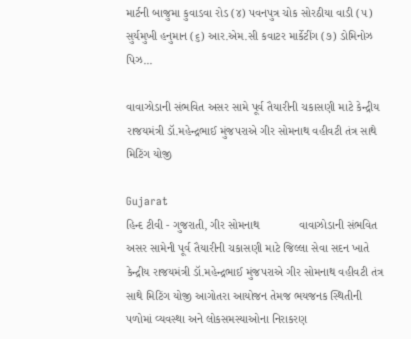માર્ટની બાજુમા કુવાડવા રોડ (૪) પવનપુત્ર ચોક સોરઠીયા વાડી (૫) સુર્યમુખી હનુમાન (૬) આર.એમ.સી કવાટર માર્કેટીંગ (૭) ડોમિનોઝ પિઝ...

વાવાઝોડાની સંભવિત અસર સામે પૂર્વ તૈયારીની ચકાસણી માટે કેન્દ્રીય રાજયમંત્રી ડૉ.મહેન્દ્રભાઈ મુંજપરાએ ગીર સોમનાથ વહીવટી તંત્ર સાથે મિટિંગ યોજી

Gujarat
હિન્દ ટીવી - ગુજરાતી, ગીર સોમનાથ            વાવાઝોડાની સંભવિત અસર સામેની પૂર્વ તૈયારીની ચકાસણી માટે જિલ્લા સેવા સદન ખાતે કેન્દ્રીય રાજયમંત્રી ડૉ.મહેન્દ્રભાઈ મુંજપરાએ ગીર સોમનાથ વહીવટી તંત્ર સાથે મિટિંગ યોજી આગોતરા આયોજન તેમજ ભયજનક સ્થિતીની પળોમાં વ્યવસ્થા અને લોકસમસ્યાઓના નિરાકરણ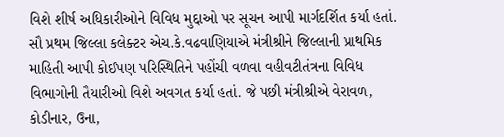વિશે શીર્ષ અધિકારીઓને વિવિધ મુદ્દાઓ પર સૂચન આપી માર્ગદર્શિત કર્યા હતાં. સૌ પ્રથમ જિલ્લા કલેક્ટર એચ.કે.વઢવાણિયાએ મંત્રીશ્રીને જિલ્લાની પ્રાથમિક માહિતી આપી કોઈપણ પરિસ્થિતિને પહોંચી વળવા વહીવટીતંત્રના વિવિધ વિભાગોની તૈયારીઓ વિશે અવગત કર્યા હતાં. જે પછી મંત્રીશ્રીએ વેરાવળ, કોડીનાર, ઉના,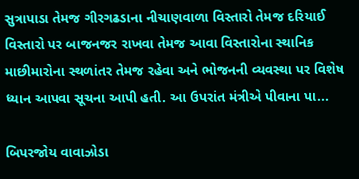સુત્રાપાડા તેમજ ગીરગઢડાના નીચાણવાળા વિસ્તારો તેમજ દરિયાઈ વિસ્તારો પર બાજનજર રાખવા તેમજ આવા વિસ્તારોના સ્થાનિક માછીમારોના સ્થળાંતર તેમજ રહેવા અને ભોજનની વ્યવસ્થા પર વિશેષ ધ્યાન આપવા સૂચના આપી હતી. આ ઉપરાંત મંત્રીએ પીવાના પા...

બિપરજોય વાવાઝોડા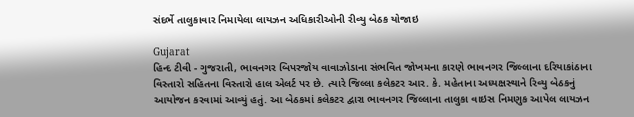સંદર્ભે તાલુકાવાર નિમાયેલા લાયઝન અધિકારીઓની રીવ્યુ બેઠક યોજાઇ

Gujarat
હિન્દ ટીવી - ગુજરાતી, ભાવનગર બિપરજોય વાવાઝોડાના સંભવિત જોખમના કારણે ભાવનગર જિલ્લાના દરિયાકાંઠાના વિસ્તારો સહિતના વિસ્તારો હાલ એલર્ટ પર છે. ત્યારે જિલ્લા કલેકટર આર. કે. મહેતાના અધ્યક્ષસ્થાને રિવ્યુ બેઠકનું આયોજન કરવામાં આવ્યું હતું. આ બેઠકમાં કલેકટર દ્વારા ભાવનગર જિલ્લાના તાલુકા વાઇસ નિમણુક આપેલ લાયઝન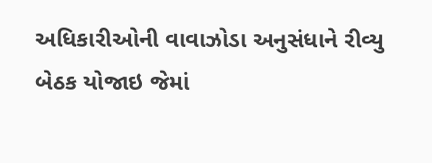અધિકારીઓની વાવાઝોડા અનુસંધાને રીવ્યુ બેઠક યોજાઇ જેમાં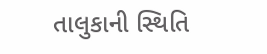તાલુકાની સ્થિતિ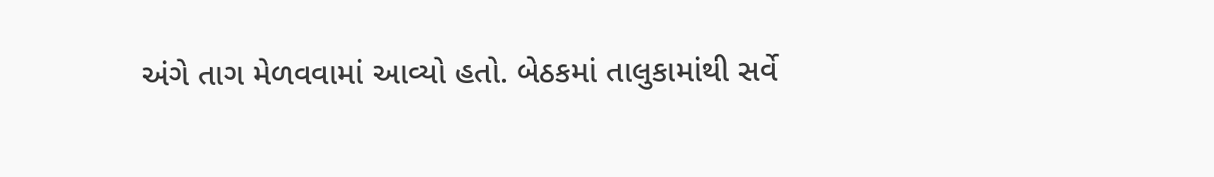અંગે તાગ મેળવવામાં આવ્યો હતો. બેઠકમાં તાલુકામાંથી સર્વે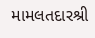મામલતદારશ્રી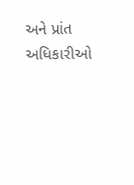અને પ્રાંત અધિકારીઓ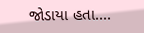જોડાયા હતા....